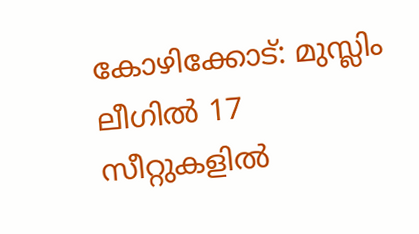കോഴിക്കോട്: മുസ്ലിം ലീഗിൽ 17 സീറ്റുകളിൽ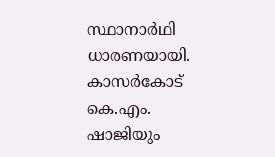സ്ഥാനാർഥി ധാരണയായി. കാസർകോട് കെ.എം. ഷാജിയും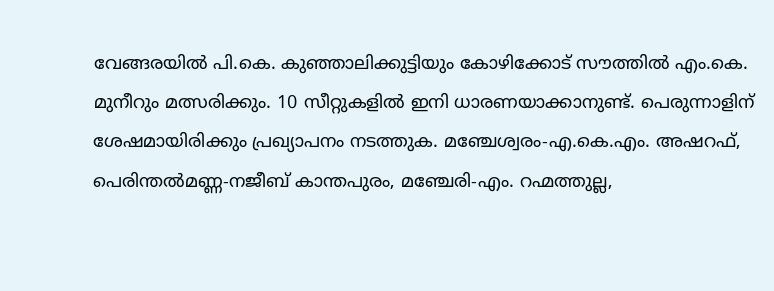വേങ്ങരയിൽ പി.കെ. കുഞ്ഞാലിക്കുട്ടിയും കോഴിക്കോട് സൗത്തിൽ എം.കെ. മുനീറും മത്സരിക്കും. 10 സീറ്റുകളിൽ ഇനി ധാരണയാക്കാനുണ്ട്. പെരുന്നാളിന് ശേഷമായിരിക്കും പ്രഖ്യാപനം നടത്തുക. മഞ്ചേശ്വരം-എ.കെ.എം. അഷറഫ്, പെരിന്തൽമണ്ണ-നജീബ് കാന്തപുരം, മഞ്ചേരി-എം. റഹ്മത്തുല്ല,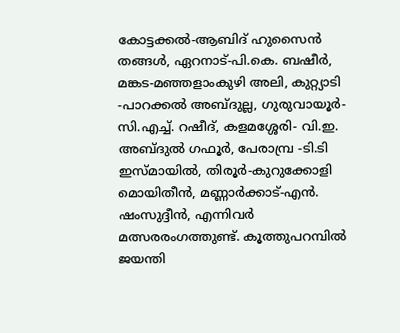കോട്ടക്കൽ-ആബിദ് ഹുസൈൻ തങ്ങൾ, ഏറനാട്-പി.കെ. ബഷീർ, മങ്കട-മഞ്ഞളാംകുഴി അലി, കുറ്റ്യാടി -പാറക്കൽ അബ്ദുല്ല, ഗുരുവായൂർ-സി.എച്ച്. റഷീദ്, കളമശ്ശേരി- വി.ഇ. അബ്ദുൽ ഗഫൂർ, പേരാമ്പ്ര -ടി.ടി ഇസ്മായിൽ, തിരൂർ-കുറുക്കോളി മൊയിതീൻ, മണ്ണാർക്കാട്-എൻ. ഷംസുദ്ദീൻ, എന്നിവർ മത്സരരംഗത്തുണ്ട്. കൂത്തുപറമ്പിൽ ജയന്തി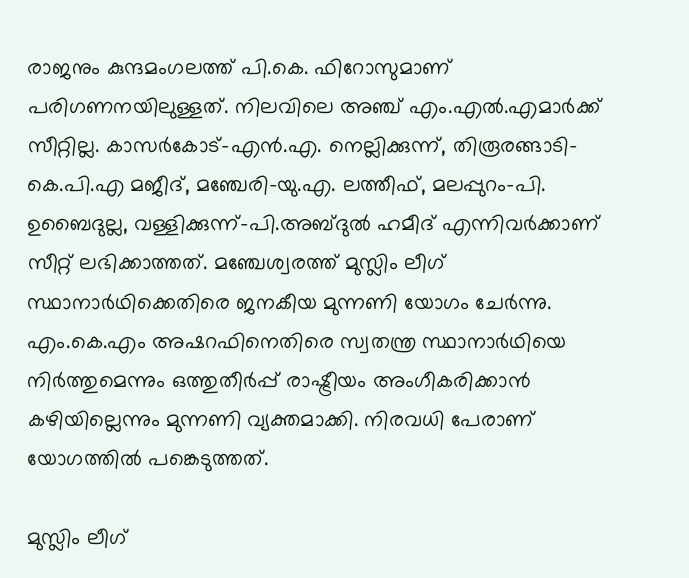രാജനും കുന്ദമംഗലത്ത് പി.കെ. ഫിറോസുമാണ് പരിഗണനയിലുള്ളത്. നിലവിലെ അഞ്ച് എം.എൽ.എമാർക്ക് സീറ്റില്ല. കാസർകോട്-എൻ.എ. നെല്ലിക്കുന്ന്, തിരൂരങ്ങാടി-കെ.പി.എ മജീദ്, മഞ്ചേരി-യു.എ. ലത്തീഫ്, മലപ്പുറം-പി. ഉബൈദുല്ല, വള്ളിക്കുന്ന്-പി.അബ്ദുൽ ഹമീദ് എന്നിവർക്കാണ് സീറ്റ് ലഭിക്കാത്തത്. മഞ്ചേശ്വരത്ത് മുസ്ലിം ലീഗ് സ്ഥാനാർഥിക്കെതിരെ ജനകീയ മുന്നണി യോഗം ചേർന്നു. എം.കെ.എം അഷറഫിനെതിരെ സ്വതന്ത്ര സ്ഥാനാർഥിയെ നിർത്തുമെന്നും ഒത്തുതീർപ്പ് രാഷ്ട്രീയം അംഗീകരിക്കാൻ കഴിയില്ലെന്നും മുന്നണി വ്യക്തമാക്കി. നിരവധി പേരാണ് യോഗത്തിൽ പങ്കെടുത്തത്.

മുസ്ലിം ലീഗ്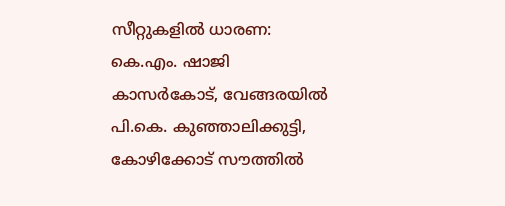സീറ്റുകളിൽ ധാരണ: കെ.എം. ഷാജി കാസർകോട്, വേങ്ങരയിൽ പി.കെ. കുഞ്ഞാലിക്കുട്ടി, കോഴിക്കോട് സൗത്തിൽ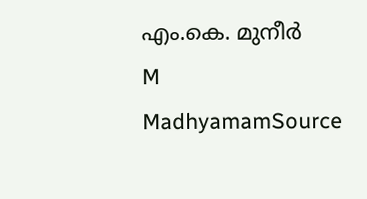എം.കെ. മുനീർ
M
MadhyamamSource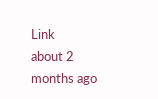Link
about 2 months ago